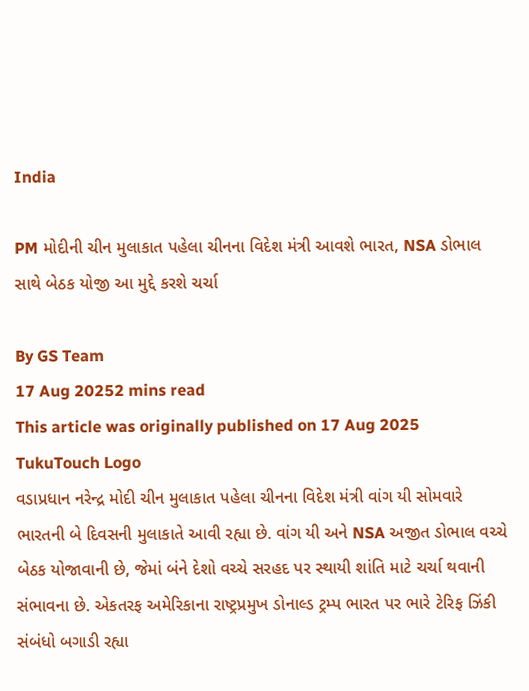India

PM મોદીની ચીન મુલાકાત પહેલા ચીનના વિદેશ મંત્રી આવશે ભારત, NSA ડોભાલ સાથે બેઠક યોજી આ મુદ્દે કરશે ચર્ચા

By GS Team
17 Aug 20252 mins read
This article was originally published on 17 Aug 2025
TukuTouch Logo
વડાપ્રધાન નરેન્દ્ર મોદી ચીન મુલાકાત પહેલા ચીનના વિદેશ મંત્રી વાંગ યી સોમવારે ભારતની બે દિવસની મુલાકાતે આવી રહ્યા છે. વાંગ યી અને NSA અજીત ડોભાલ વચ્ચે બેઠક યોજાવાની છે, જેમાં બંને દેશો વચ્ચે સરહદ પર સ્થાયી શાંતિ માટે ચર્ચા થવાની સંભાવના છે. એકતરફ અમેરિકાના રાષ્ટ્રપ્રમુખ ડોનાલ્ડ ટ્રમ્પ ભારત પર ભારે ટેરિફ ઝિંકી સંબંધો બગાડી રહ્યા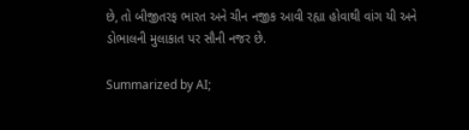છે, તો બીજીતરફ ભારત અને ચીન નજીક આવી રહ્યા હોવાથી વાંગ યી અને ડોભાલની મુલાકાત પર સૌની નજર છે.

Summarized by AI;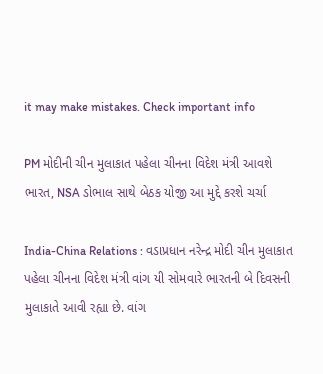it may make mistakes. Check important info

PM મોદીની ચીન મુલાકાત પહેલા ચીનના વિદેશ મંત્રી આવશે ભારત, NSA ડોભાલ સાથે બેઠક યોજી આ મુદ્દે કરશે ચર્ચા

India-China Relations : વડાપ્રધાન નરેન્દ્ર મોદી ચીન મુલાકાત પહેલા ચીનના વિદેશ મંત્રી વાંગ યી સોમવારે ભારતની બે દિવસની મુલાકાતે આવી રહ્યા છે. વાંગ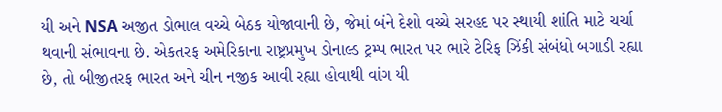યી અને NSA અજીત ડોભાલ વચ્ચે બેઠક યોજાવાની છે, જેમાં બંને દેશો વચ્ચે સરહદ પર સ્થાયી શાંતિ માટે ચર્ચા થવાની સંભાવના છે. એકતરફ અમેરિકાના રાષ્ટ્રપ્રમુખ ડોનાલ્ડ ટ્રમ્પ ભારત પર ભારે ટેરિફ ઝિંકી સંબંધો બગાડી રહ્યા છે, તો બીજીતરફ ભારત અને ચીન નજીક આવી રહ્યા હોવાથી વાંગ યી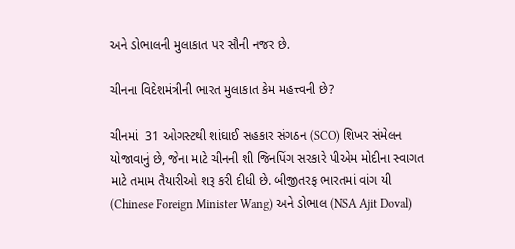અને ડોભાલની મુલાકાત પર સૌની નજર છે.

ચીનના વિદેશમંત્રીની ભારત મુલાકાત કેમ મહત્ત્વની છે?

ચીનમાં  31 ઓગસ્ટથી શાંઘાઈ સહકાર સંગઠન (SCO) શિખર સંમેલન યોજાવાનું છે, જેના માટે ચીનની શી જિનપિંગ સરકારે પીએમ મોદીના સ્વાગત માટે તમામ તૈયારીઓ શરૂ કરી દીધી છે. બીજીતરફ ભારતમાં વાંગ યી (Chinese Foreign Minister Wang) અને ડોભાલ (NSA Ajit Doval)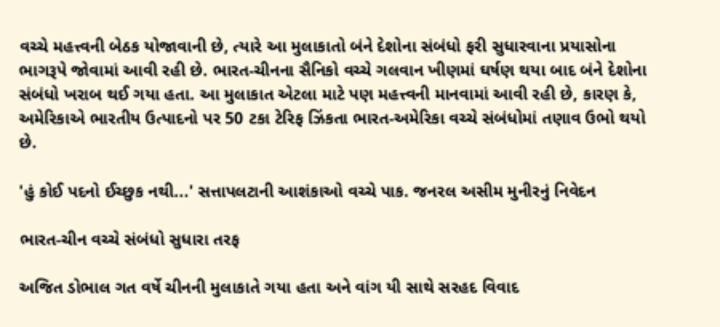વચ્ચે મહત્ત્વની બેઠક યોજાવાની છે, ત્યારે આ મુલાકાતો બંને દેશોના સંબંધો ફરી સુધારવાના પ્રયાસોના ભાગરૂપે જોવામાં આવી રહી છે. ભારત-ચીનના સૈનિકો વચ્ચે ગલવાન ખીણમાં ઘર્ષણ થયા બાદ બંને દેશોના સંબંધો ખરાબ થઈ ગયા હતા. આ મુલાકાત એટલા માટે પણ મહત્ત્વની માનવામાં આવી રહી છે, કારણ કે, અમેરિકાએ ભારતીય ઉત્પાદનો પર 50 ટકા ટેરિફ ઝિંકતા ભારત-અમેરિકા વચ્ચે સંબંધોમાં તણાવ ઉભો થયો છે.

'હું કોઈ પદનો ઈચ્છુક નથી...' સત્તાપલટાની આશંકાઓ વચ્ચે પાક. જનરલ અસીમ મુનીરનું નિવેદન

ભારત-ચીન વચ્ચે સંબંધો સુધારા તરફ

અજિત ડોભાલ ગત વર્ષે ચીનની મુલાકાતે ગયા હતા અને વાંગ યી સાથે સરહદ વિવાદ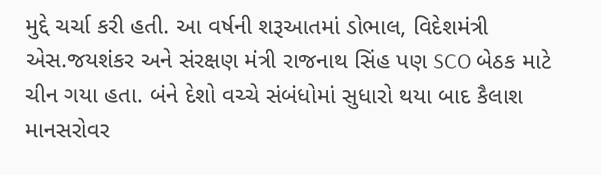મુદ્દે ચર્ચા કરી હતી. આ વર્ષની શરૂઆતમાં ડોભાલ, વિદેશમંત્રી એસ.જયશંકર અને સંરક્ષણ મંત્રી રાજનાથ સિંહ પણ SCO બેઠક માટે ચીન ગયા હતા. બંને દેશો વચ્ચે સંબંધોમાં સુધારો થયા બાદ કૈલાશ માનસરોવર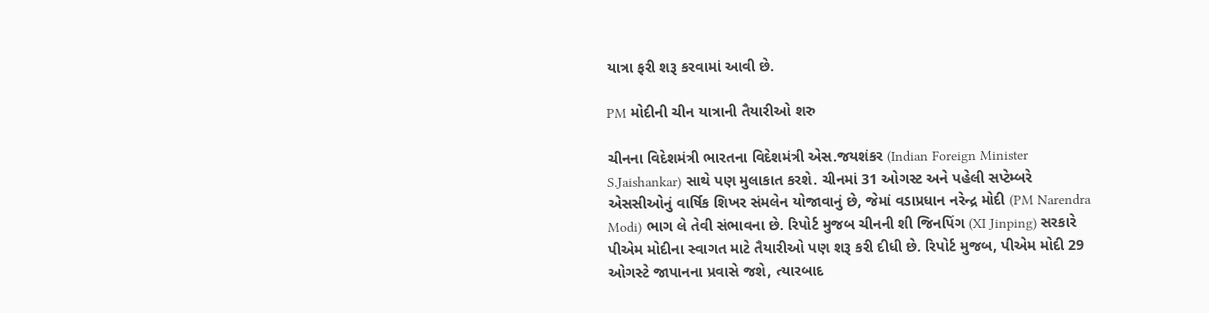યાત્રા ફરી શરૂ કરવામાં આવી છે.

PM મોદીની ચીન યાત્રાની તૈયારીઓ શરુ

ચીનના વિદેશમંત્રી ભારતના વિદેશમંત્રી એસ.જયશંકર (Indian Foreign Minister S.Jaishankar) સાથે પણ મુલાકાત કરશે. ચીનમાં 31 ઓગસ્ટ અને પહેલી સપ્ટેમ્બરે એસસીઓનું વાર્ષિક શિખર સંમલેન યોજાવાનું છે, જેમાં વડાપ્રધાન નરેન્દ્ર મોદી (PM Narendra Modi) ભાગ લે તેવી સંભાવના છે. રિપોર્ટ મુજબ ચીનની શી જિનપિંગ (XI Jinping) સરકારે પીએમ મોદીના સ્વાગત માટે તૈયારીઓ પણ શરૂ કરી દીધી છે. રિપોર્ટ મુજબ, પીએમ મોદી 29 ઓગસ્ટે જાપાનના પ્રવાસે જશે, ત્યારબાદ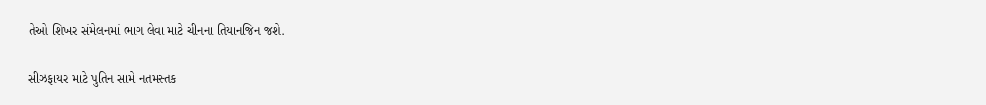તેઓ શિખર સંમેલનમાં ભાગ લેવા માટે ચીનના તિયાનજિન જશે.

સીઝફાયર માટે પુતિન સામે નતમસ્તક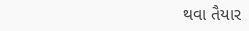થવા તૈયાર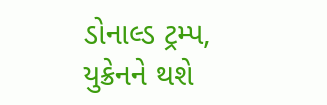ડોનાલ્ડ ટ્રમ્પ, યુક્રેનને થશે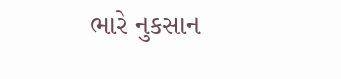ભારે નુકસાન